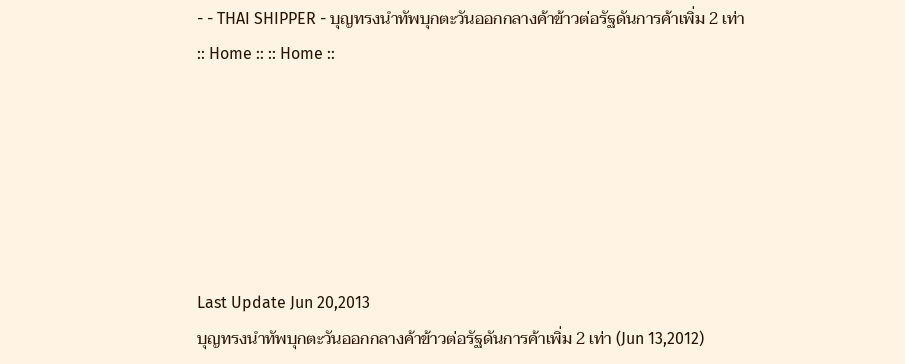- - THAI SHIPPER - บุญทรงนำทัพบุกตะวันออกกลางค้าข้าวต่อรัฐดันการค้าเพิ่ม 2 เท่า
:: Home :: :: Home ::






Last Update Jun 20,2013
บุญทรงนำทัพบุกตะวันออกกลางค้าข้าวต่อรัฐดันการค้าเพิ่ม 2 เท่า (Jun 13,2012)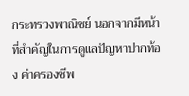กระทรวงพาณิชย์ นอกจากมีหน้าที่สำคัญในการดูแลปัญหาปากท้อง ค่าครองชีพ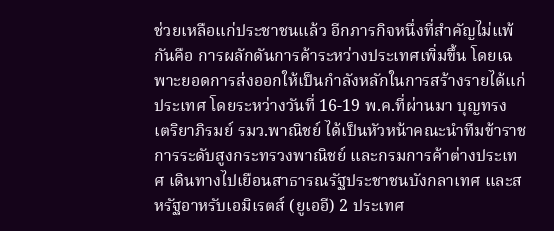ช่วยเหลือแก่ประชาชนแล้ว อีกภารกิจหนึ่งที่สำคัญไม่แพ้กันคือ การผลักดันการค้าระหว่างประเทศเพิ่มขึ้น โดยเฉพาะยอดการส่งออกให้เป็นกำลังหลักในการสร้างรายได้แก่ประเทศ โดยระหว่างวันที่ 16-19 พ.ค.ที่ผ่านมา บุญทรง เตริยาภิรมย์ รมว.พาณิชย์ ได้เป็นหัวหน้าคณะนำทีมข้าราชการระดับสูงกระทรวงพาณิชย์ และกรมการค้าต่างประเทศ เดินทางไปเยือนสาธารณรัฐประชาชนบังกลาเทศ และสหรัฐอาหรับเอมิเรตส์ (ยูเออี) 2 ประเทศ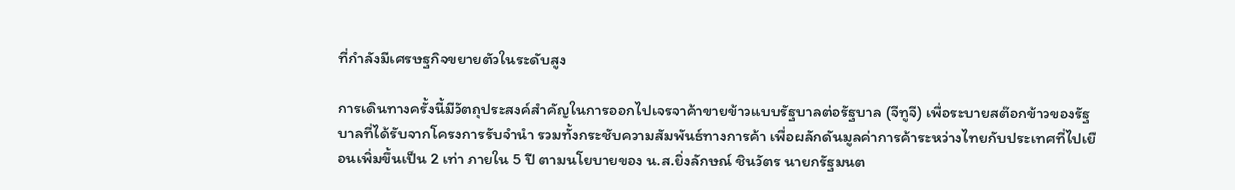ที่กำลังมีเศรษฐกิจขยายตัวในระดับสูง

การเดินทางครั้งนี้มีวัตถุประสงค์สำคัญในการออกไปเจรจาค้าขายข้าวแบบรัฐบาลต่อรัฐบาล (จีทูจี) เพื่อระบายสต๊อกข้าวของรัฐบาลที่ได้รับจากโครงการรับจำนำ รวมทั้งกระชับความสัมพันธ์ทางการค้า เพื่อผลักดันมูลค่าการค้าระหว่างไทยกับประเทศที่ไปเยือนเพิ่มขึ้นเป็น 2 เท่า ภายใน 5 ปี ตามนโยบายของ น.ส.ยิ่งลักษณ์ ชินวัตร นายกรัฐมนต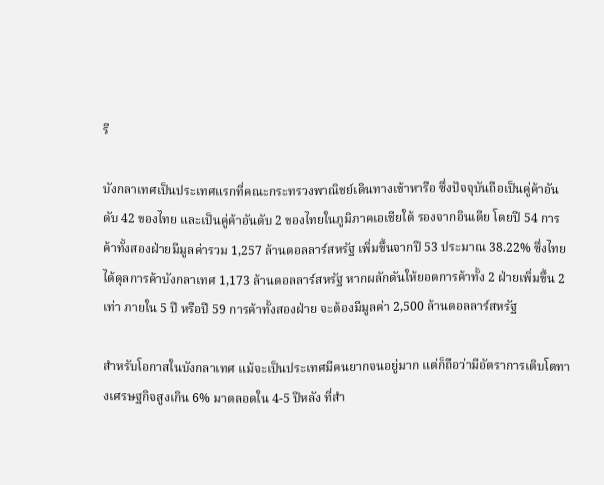รี

บังกลาเทศเป็นประเทศแรกที่คณะกระทรวงพาณิชย์เดินทางเข้าหารือ ซึ่งปัจจุบันถือเป็นคู่ค้าอันดับ 42 ของไทย และเป็นคู่ค้าอันดับ 2 ของไทยในภูมิภาคเอเชียใต้ รองจากอินเดีย โดยปี 54 การค้าทั้งสองฝ่ายมีมูลค่ารวม 1,257 ล้านดอลลาร์สหรัฐ เพิ่มขึ้นจากปี 53 ประมาณ 38.22% ซึ่งไทยได้ดุลการค้าบังกลาเทศ 1,173 ล้านดอลลาร์สหรัฐ หากผลักดันให้ยอดการค้าทั้ง 2 ฝ่ายเพิ่มขึ้น 2 เท่า ภายใน 5 ปี หรือปี 59 การค้าทั้งสองฝ่าย จะต้องมีมูลค่า 2,500 ล้านดอลลาร์สหรัฐ

สำหรับโอกาสในบังกลาเทศ แม้จะเป็นประเทศมีคนยากจนอยู่มาก แต่ก็ถือว่ามีอัตราการเติบโตทางเศรษฐกิจสูงเกิน 6% มาตลอดใน 4-5 ปีหลัง ที่สำ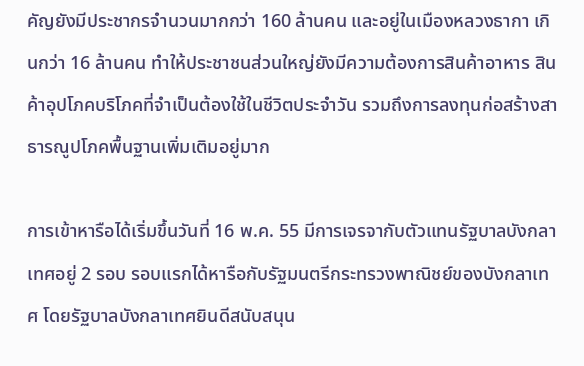คัญยังมีประชากรจำนวนมากกว่า 160 ล้านคน และอยู่ในเมืองหลวงธากา เกินกว่า 16 ล้านคน ทำให้ประชาชนส่วนใหญ่ยังมีความต้องการสินค้าอาหาร สินค้าอุปโภคบริโภคที่จำเป็นต้องใช้ในชีวิตประจำวัน รวมถึงการลงทุนก่อสร้างสาธารณูปโภคพื้นฐานเพิ่มเติมอยู่มาก

การเข้าหารือได้เริ่มขึ้นวันที่ 16 พ.ค. 55 มีการเจรจากับตัวแทนรัฐบาลบังกลาเทศอยู่ 2 รอบ รอบแรกได้หารือกับรัฐมนตรีกระทรวงพาณิชย์ของบังกลาเทศ โดยรัฐบาลบังกลาเทศยินดีสนับสนุน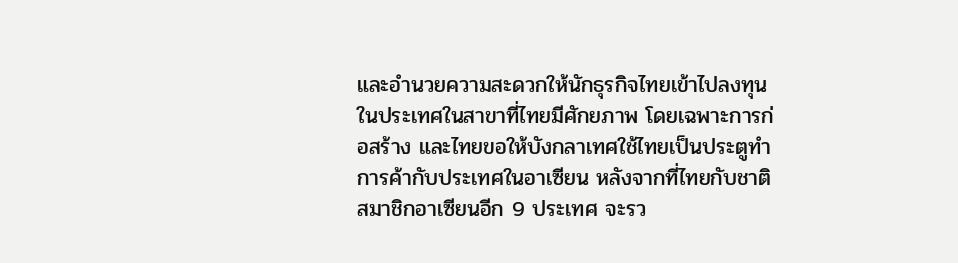และอำนวยความสะดวกให้นักธุรกิจไทยเข้าไปลงทุนในประเทศในสาขาที่ไทยมีศักยภาพ โดยเฉพาะการก่อสร้าง และไทยขอให้บังกลาเทศใช้ไทยเป็นประตูทำการค้ากับประเทศในอาเซียน หลังจากที่ไทยกับชาติสมาชิกอาเซียนอีก 9 ประเทศ จะรว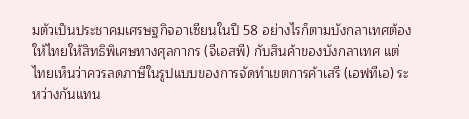มตัวเป็นประชาคมเศรษฐกิจอาเซียนในปี 58 อย่างไรก็ตามบังกลาเทศต้องให้ไทยให้สิทธิพิเศษทางศุลกากร (จีเอสพี) กับสินค้าของบังกลาเทศ แต่ไทยเห็นว่าควรลดภาษีในรูปแบบของการจัดทำเขตการค้าเสรี (เอฟทีเอ) ระหว่างกันแทน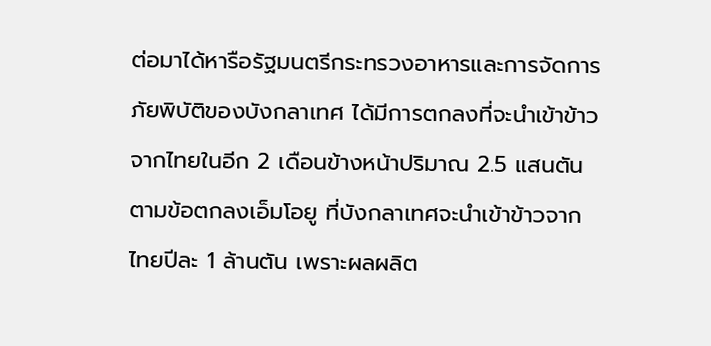ต่อมาได้หารือรัฐมนตรีกระทรวงอาหารและการจัดการภัยพิบัติของบังกลาเทศ ได้มีการตกลงที่จะนำเข้าข้าวจากไทยในอีก 2 เดือนข้างหน้าปริมาณ 2.5 แสนตัน ตามข้อตกลงเอ็มโอยู ที่บังกลาเทศจะนำเข้าข้าวจากไทยปีละ 1 ล้านตัน เพราะผลผลิต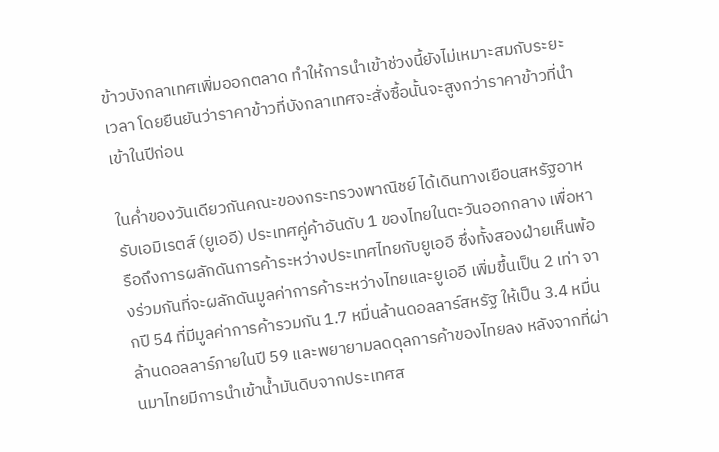ข้าวบังกลาเทศเพิ่มออกตลาด ทำให้การนำเข้าช่วงนี้ยังไม่เหมาะสมกับระยะเวลา โดยยืนยันว่าราคาข้าวที่บังกลาเทศจะสั่งซื้อนั้นจะสูงกว่าราคาข้าวที่นำเข้าในปีก่อน

ในค่ำของวันเดียวกันคณะของกระทรวงพาณิชย์ ได้เดินทางเยือนสหรัฐอาหรับเอมิเรตส์ (ยูเออี) ประเทศคู่ค้าอันดับ 1 ของไทยในตะวันออกกลาง เพื่อหารือถึงการผลักดันการค้าระหว่างประเทศไทยกับยูเออี ซึ่งทั้งสองฝ่ายเห็นพ้องร่วมกันที่จะผลักดันมูลค่าการค้าระหว่างไทยและยูเออี เพิ่มขึ้นเป็น 2 เท่า จากปี 54 ที่มีมูลค่าการค้ารวมกัน 1.7 หมื่นล้านดอลลาร์สหรัฐ ให้เป็น 3.4 หมื่นล้านดอลลาร์ภายในปี 59 และพยายามลดดุลการค้าของไทยลง หลังจากที่ผ่านมาไทยมีการนำเข้าน้ำมันดิบจากประเทศส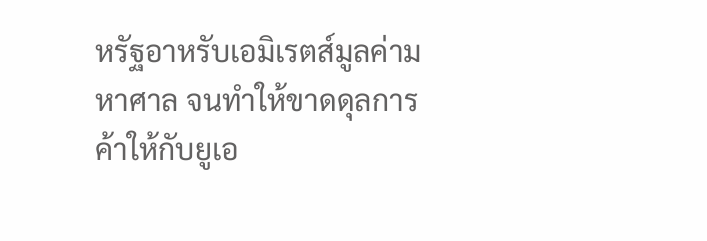หรัฐอาหรับเอมิเรตส์มูลค่ามหาศาล จนทำให้ขาดดุลการค้าให้กับยูเอ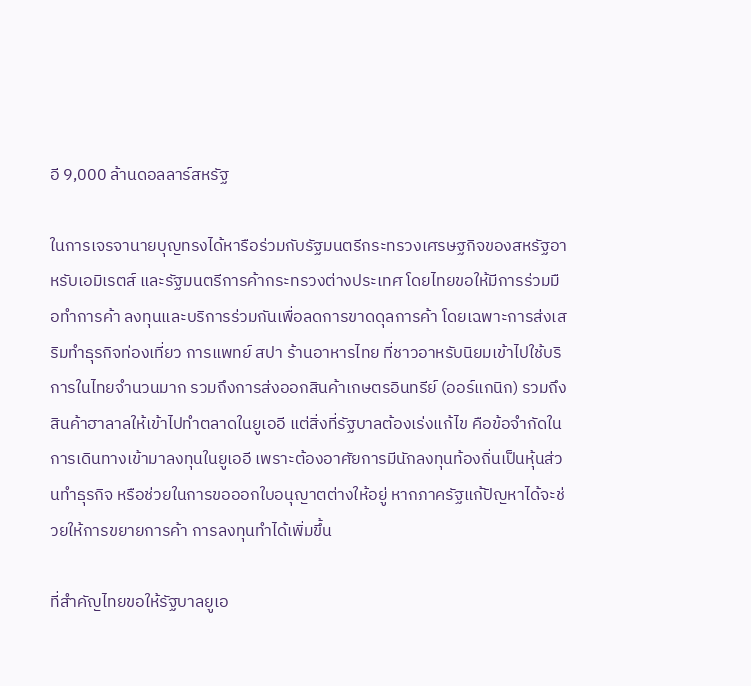อี 9,000 ล้านดอลลาร์สหรัฐ

ในการเจรจานายบุญทรงได้หารือร่วมกับรัฐมนตรีกระทรวงเศรษฐกิจของสหรัฐอาหรับเอมิเรตส์ และรัฐมนตรีการค้ากระทรวงต่างประเทศ โดยไทยขอให้มีการร่วมมือทำการค้า ลงทุนและบริการร่วมกันเพื่อลดการขาดดุลการค้า โดยเฉพาะการส่งเสริมทำธุรกิจท่องเที่ยว การแพทย์ สปา ร้านอาหารไทย ที่ชาวอาหรับนิยมเข้าไปใช้บริการในไทยจำนวนมาก รวมถึงการส่งออกสินค้าเกษตรอินทรีย์ (ออร์แกนิก) รวมถึงสินค้าฮาลาลให้เข้าไปทำตลาดในยูเออี แต่สิ่งที่รัฐบาลต้องเร่งแก้ไข คือข้อจำกัดในการเดินทางเข้ามาลงทุนในยูเออี เพราะต้องอาศัยการมีนักลงทุนท้องถิ่นเป็นหุ้นส่วนทำธุรกิจ หรือช่วยในการขอออกใบอนุญาตต่างให้อยู่ หากภาครัฐแก้ปัญหาได้จะช่วยให้การขยายการค้า การลงทุนทำได้เพิ่มขึ้น

ที่สำคัญไทยขอให้รัฐบาลยูเอ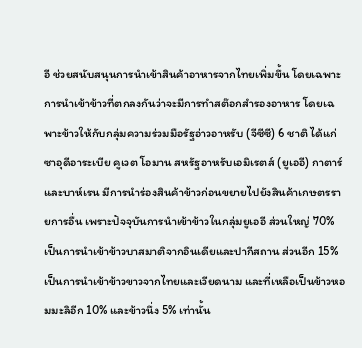อี ช่วยสนับสนุนการนำเข้าสินค้าอาหารจากไทยเพิ่มขึ้น โดยเฉพาะการนำเข้าข้าวที่ตกลงกันว่าจะมีการทำสต๊อกสำรองอาหาร โดยเฉพาะข้าวให้กับกลุ่มความร่วมมือรัฐอ่าวอาหรับ (จีซีซี) 6 ชาติ ได้แก่ ซาอุดีอาระเบีย คูเวต โอมาน สหรัฐอาหรับเอมิเรตส์ (ยูเออี) กาตาร์ และบาห์เรน มีการนำร่องสินค้าข้าวก่อนขยายไปยังสินค้าเกษตรรายการอื่น เพราะปัจจุบันการนำเข้าข้าวในกลุ่มยูเออี ส่วนใหญ่ 70% เป็นการนำเข้าข้าวบาสมาติจากอินเดียและปากีสถาน ส่วนอีก 15% เป็นการนำเข้าข้าวขาวจากไทยและเวียดนาม และที่เหลือเป็นข้าวหอมมะลิอีก 10% และข้าวนึ่ง 5% เท่านั้น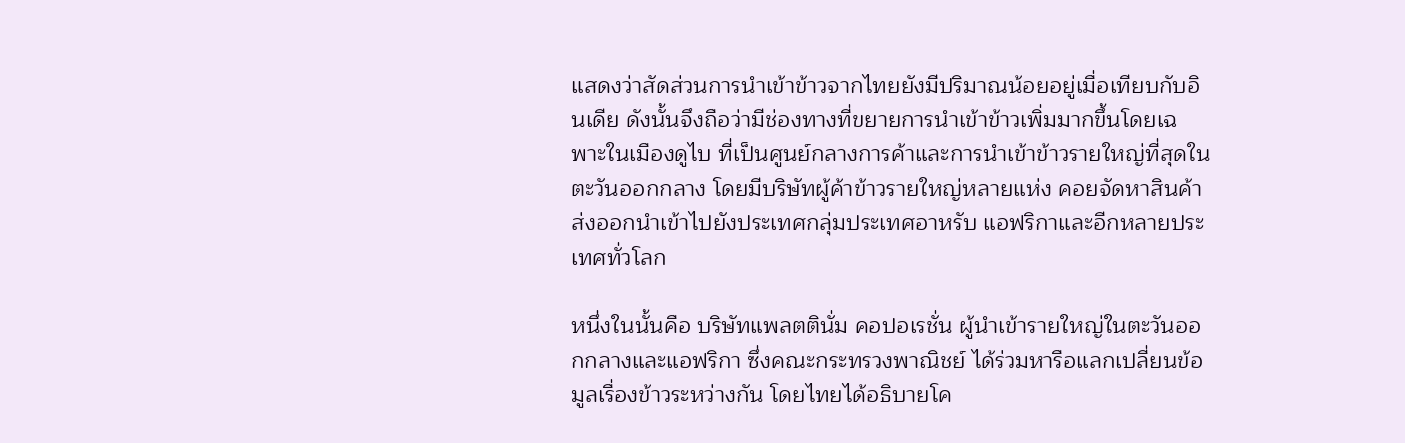แสดงว่าสัดส่วนการนำเข้าข้าวจากไทยยังมีปริมาณน้อยอยู่เมื่อเทียบกับอินเดีย ดังนั้นจึงถือว่ามีช่องทางที่ขยายการนำเข้าข้าวเพิ่มมากขึ้นโดยเฉพาะในเมืองดูไบ ที่เป็นศูนย์กลางการค้าและการนำเข้าข้าวรายใหญ่ที่สุดในตะวันออกกลาง โดยมีบริษัทผู้ค้าข้าวรายใหญ่หลายแห่ง คอยจัดหาสินค้าส่งออกนำเข้าไปยังประเทศกลุ่มประเทศอาหรับ แอฟริกาและอีกหลายประเทศทั่วโลก

หนึ่งในนั้นคือ บริษัทแพลตตินั่ม คอปอเรชั่น ผู้นำเข้ารายใหญ่ในตะวันออกกลางและแอฟริกา ซึ่งคณะกระทรวงพาณิชย์ ได้ร่วมหารือแลกเปลี่ยนข้อมูลเรื่องข้าวระหว่างกัน โดยไทยได้อธิบายโค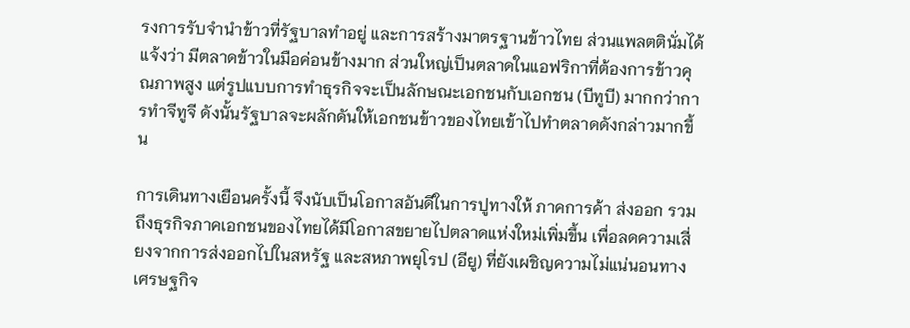รงการรับจำนำข้าวที่รัฐบาลทำอยู่ และการสร้างมาตรฐานข้าวไทย ส่วนแพลตตินั่มได้แจ้งว่า มีตลาดข้าวในมือค่อนข้างมาก ส่วนใหญ่เป็นตลาดในแอฟริกาที่ต้องการข้าวคุณภาพสูง แต่รูปแบบการทำธุรกิจจะเป็นลักษณะเอกชนกับเอกชน (บีทูบี) มากกว่าการทำจีทูจี ดังนั้นรัฐบาลจะผลักดันให้เอกชนข้าวของไทยเข้าไปทำตลาดดังกล่าวมากขึ้น

การเดินทางเยือนครั้งนี้ จึงนับเป็นโอกาสอันดีในการปูทางให้ ภาคการค้า ส่งออก รวมถึงธุรกิจภาคเอกชนของไทยได้มีโอกาสขยายไปตลาดแห่งใหม่เพิ่มขึ้น เพื่อลดความเสี่ยงจากการส่งออกไปในสหรัฐ และสหภาพยุโรป (อียู) ที่ยังเผชิญความไม่แน่นอนทางเศรษฐกิจ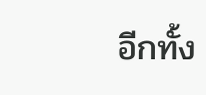อีกทั้ง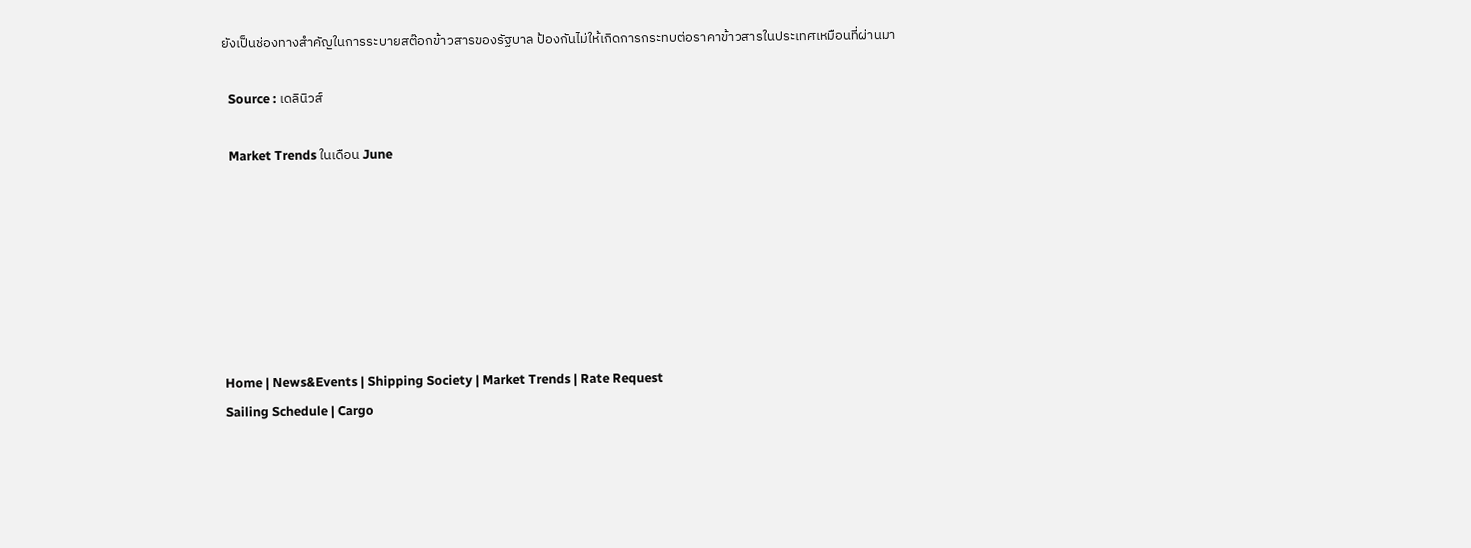ยังเป็นช่องทางสำคัญในการระบายสต๊อกข้าวสารของรัฐบาล ป้องกันไม่ให้เกิดการกระทบต่อราคาข้าวสารในประเทศเหมือนที่ผ่านมา

  Source : เดลินิวส์

  Market Trends ในเดือน June







Home | News&Events | Shipping Society | Market Trends | Rate Request
Sailing Schedule | Cargo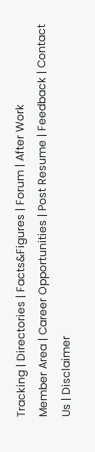Tracking | Directories | Facts&Figures | Forum | After Work
Member Area | Career Opportunities | Post Resume | Feedback | Contact Us | Disclaimer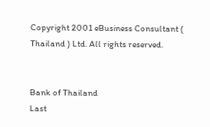Copyright 2001 eBusiness Consultant ( Thailand ) Ltd. All rights reserved.


Bank of Thailand
Last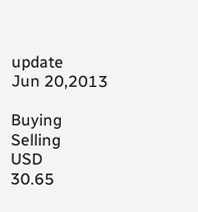update
Jun 20,2013

Buying
Selling
USD
30.65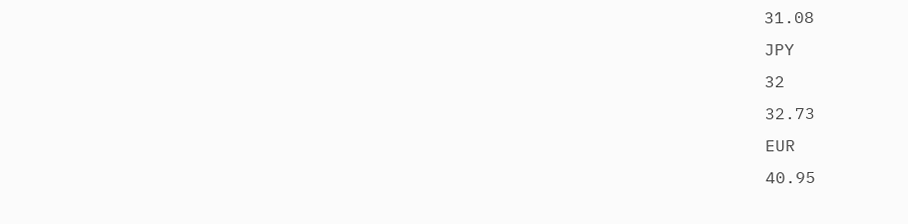31.08
JPY
32
32.73
EUR
40.95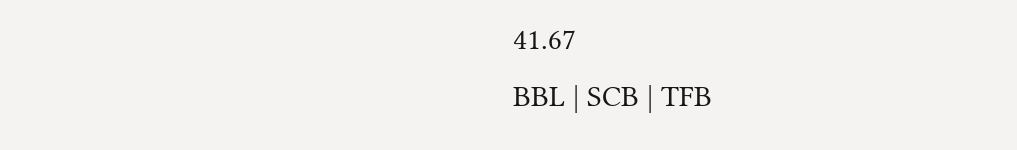41.67
BBL | SCB | TFB